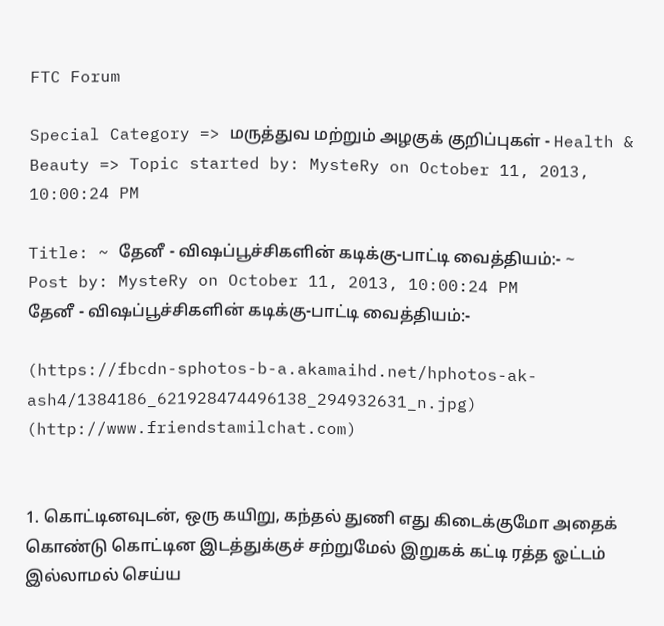FTC Forum

Special Category => மருத்துவ மற்றும் அழகுக் குறிப்புகள் - Health & Beauty => Topic started by: MysteRy on October 11, 2013, 10:00:24 PM

Title: ~ தேனீ - விஷப்பூச்சிகளின் கடிக்கு-பாட்டி வைத்தியம்:- ~
Post by: MysteRy on October 11, 2013, 10:00:24 PM
தேனீ - விஷப்பூச்சிகளின் கடிக்கு-பாட்டி வைத்தியம்:-

(https://fbcdn-sphotos-b-a.akamaihd.net/hphotos-ak-ash4/1384186_621928474496138_294932631_n.jpg) (http://www.friendstamilchat.com)


1. கொட்டினவுடன், ஒரு கயிறு, கந்தல் துணி எது கிடைக்குமோ அதைக் கொண்டு கொட்டின இடத்துக்குச் சற்றுமேல் இறுகக் கட்டி ரத்த ஓட்டம் இல்லாமல் செய்ய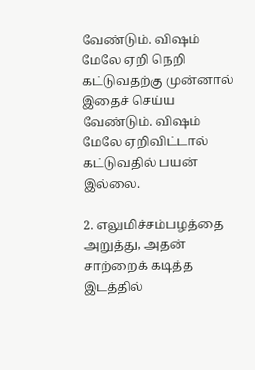வேண்டும். விஷம் மேலே ஏறி நெறி கட்டுவதற்கு முன்னால் இதைச் செய்ய வேண்டும். விஷம் மேலே ஏறிவிட்டால் கட்டுவதில் பயன் இல்லை.

2. எலுமிச்சம்பழத்தை அறுத்து, அதன் சாற்றைக் கடித்த இடத்தில்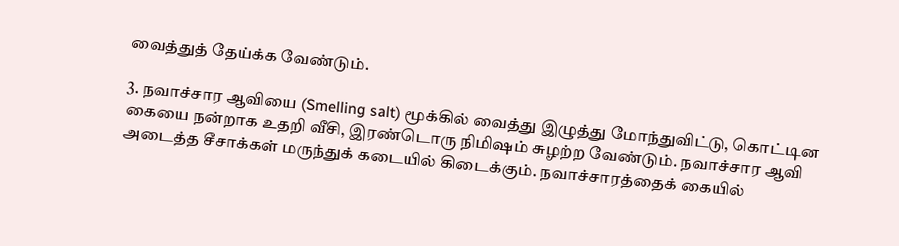வைத்துத் தேய்க்க வேண்டும்.

3. நவாச்சார ஆவியை (Smelling salt) மூக்கில் வைத்து இழுத்து மோந்துவிட்டு, கொட்டின கையை நன்றாக உதறி வீசி, இரண்டொரு நிமிஷம் சுழற்ற வேண்டும். நவாச்சார ஆவி அடைத்த சீசாக்கள் மருந்துக் கடையில் கிடைக்கும். நவாச்சாரத்தைக் கையில்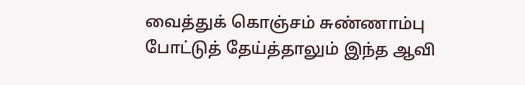வைத்துக் கொஞ்சம் சுண்ணாம்பு போட்டுத் தேய்த்தாலும் இந்த ஆவி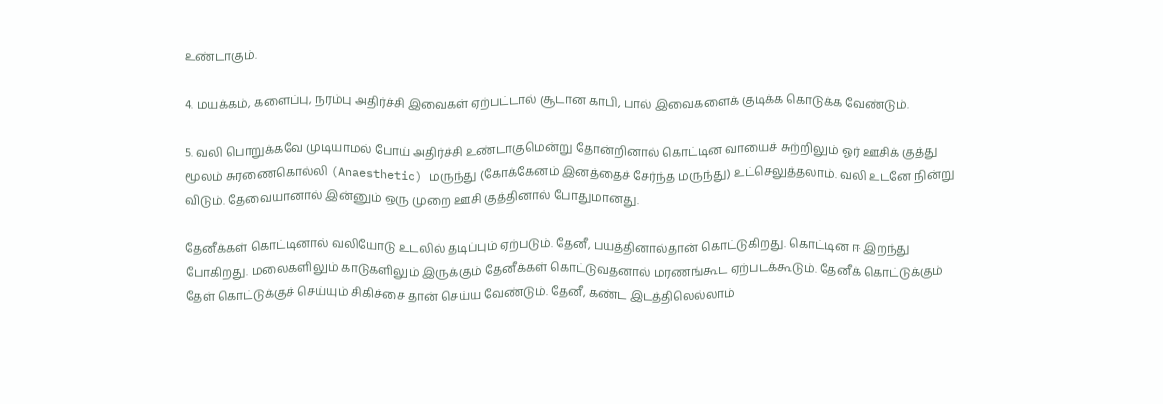உண்டாகும்.

4. மயக்கம், களைப்பு, நரம்பு அதிர்ச்சி இவைகள் ஏற்பட்டால் சூடான காபி, பால் இவைகளைக் குடிக்க கொடுக்க வேண்டும்.

5. வலி பொறுக்கவே முடியாமல் போய் அதிர்ச்சி உண்டாகுமென்று தோன்றினால் கொட்டின வாயைச் சுற்றிலும் ஓர் ஊசிக் குத்து மூலம் சுரணைகொல்லி (Anaesthetic) மருந்து (கோக்கேனம் இனத்தைச் சேர்ந்த மருந்து) உட்செலுத்தலாம். வலி உடனே நின்று விடும். தேவையானால் இன்னும் ஒரு முறை ஊசி குத்தினால் போதுமானது.

தேனீக்கள் கொட்டினால் வலியோடு உடலில் தடிப்பும் ஏற்படும். தேனீ, பயத்தினால்தான் கொட்டுகிறது. கொட்டின ஈ இறந்து போகிறது. மலைகளிலும் காடுகளிலும் இருக்கும் தேனீக்கள் கொட்டுவதனால் மரணங்கூட ஏற்படக்கூடும். தேனீக் கொட்டுக்கும் தேள் கொட்டுக்குச் செய்யும் சிகிச்சை தான் செய்ய வேண்டும். தேனீ, கண்ட இடத்திலெல்லாம்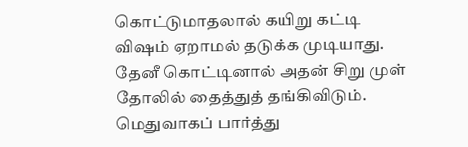கொட்டுமாதலால் கயிறு கட்டி விஷம் ஏறாமல் தடுக்க முடியாது. தேனீ கொட்டினால் அதன் சிறு முள் தோலில் தைத்துத் தங்கிவிடும். மெதுவாகப் பார்த்து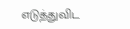எடுத்துவிட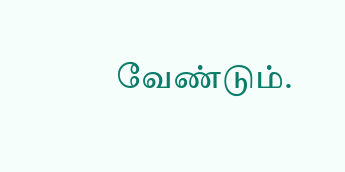வேண்டும்.